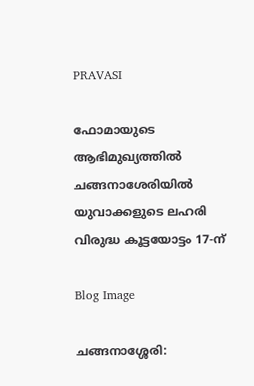PRAVASI

ഫോമായുടെ ആഭിമുഖ്യത്തില്‍ ചങ്ങനാശേരിയില്‍ യുവാക്കളുടെ ലഹരി വിരുദ്ധ കൂട്ടയോട്ടം 17-ന്

Blog Image

ചങ്ങനാശ്ശേരി: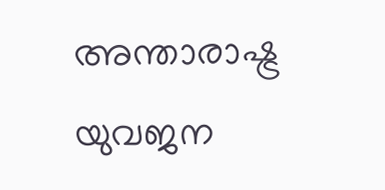അന്താരാഷ്ട്ര യുവജന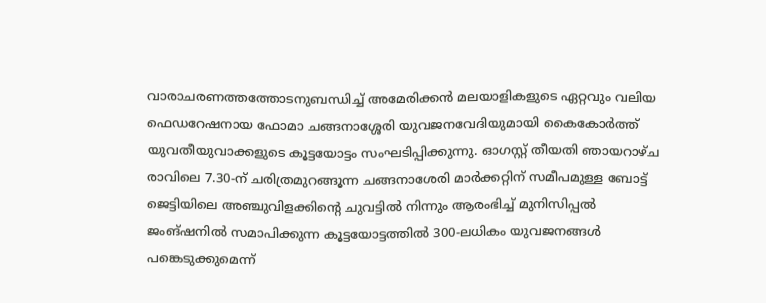വാരാചരണത്തത്തോടനുബന്ധിച്ച് അമേരിക്കന്‍ മലയാളികളുടെ ഏറ്റവും വലിയ ഫെഡറേഷനായ ഫോമാ ചങ്ങനാശ്ശേരി യുവജനവേദിയുമായി കൈകോര്‍ത്ത് യുവതീയുവാക്കളുടെ കൂട്ടയോട്ടം സംഘടിപ്പിക്കുന്നു. ഓഗസ്റ്റ് തീയതി ഞായറാഴ്ച രാവിലെ 7.30-ന് ചരിത്രമുറങ്ങൂന്ന ചങ്ങനാശേരി മാര്‍ക്കറ്റിന് സമീപമുള്ള ബോട്ട് ജെട്ടിയിലെ അഞ്ചുവിളക്കിന്റെ ചുവട്ടില്‍ നിന്നും ആരംഭിച്ച് മുനിസിപ്പല്‍ ജംങ്ഷനില്‍ സമാപിക്കുന്ന കൂട്ടയോട്ടത്തില്‍ 300-ലധികം യുവജനങ്ങള്‍ പങ്കെടുക്കുമെന്ന്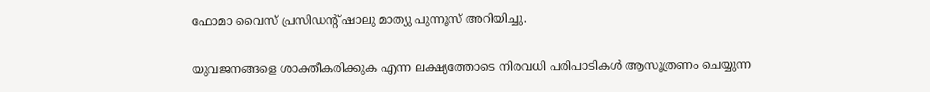ഫോമാ വൈസ് പ്രസിഡന്റ് ഷാലു മാത്യു പുന്നൂസ് അറിയിച്ചു.

യുവജനങ്ങളെ ശാക്തീകരിക്കുക എന്ന ലക്ഷ്യത്തോടെ നിരവധി പരിപാടികള്‍ ആസൂത്രണം ചെയ്യുന്ന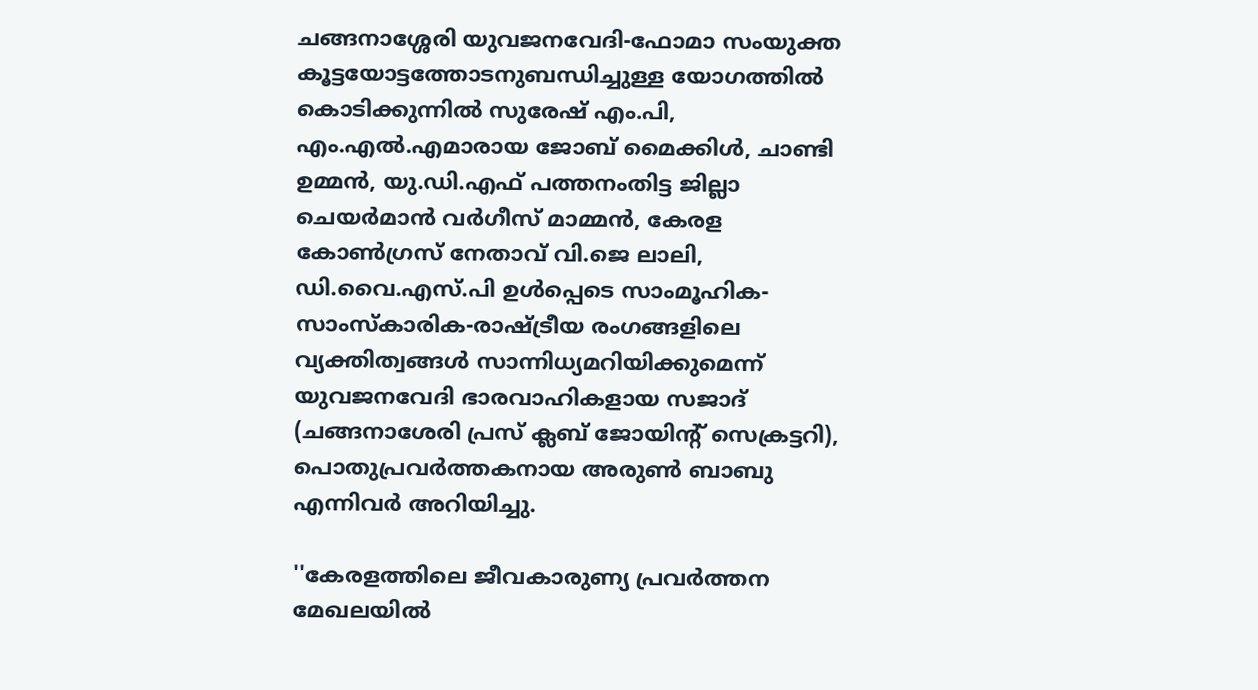ചങ്ങനാശ്ശേരി യുവജനവേദി-ഫോമാ സംയുക്ത കൂട്ടയോട്ടത്തോടനുബന്ധിച്ചുള്ള യോഗത്തില്‍ കൊടിക്കുന്നില്‍ സുരേഷ് എം.പി, എം.എല്‍.എമാരായ ജോബ് മൈക്കിള്‍, ചാണ്ടി ഉമ്മന്‍, യു.ഡി.എഫ് പത്തനംതിട്ട ജില്ലാ ചെയര്‍മാന്‍ വര്‍ഗീസ് മാമ്മന്‍, കേരള കോണ്‍ഗ്രസ് നേതാവ് വി.ജെ ലാലി, ഡി.വൈ.എസ്.പി ഉള്‍പ്പെടെ സാംമൂഹിക-സാംസ്‌കാരിക-രാഷ്ട്രീയ രംഗങ്ങളിലെ വ്യക്തിത്വങ്ങള്‍ സാന്നിധ്യമറിയിക്കുമെന്ന് യുവജനവേദി ഭാരവാഹികളായ സജാദ് (ചങ്ങനാശേരി പ്രസ് ക്ലബ് ജോയിന്റ് സെക്രട്ടറി), പൊതുപ്രവര്‍ത്തകനായ അരുണ്‍ ബാബു എന്നിവര്‍ അറിയിച്ചു.

''കേരളത്തിലെ ജീവകാരുണ്യ പ്രവര്‍ത്തന മേഖലയില്‍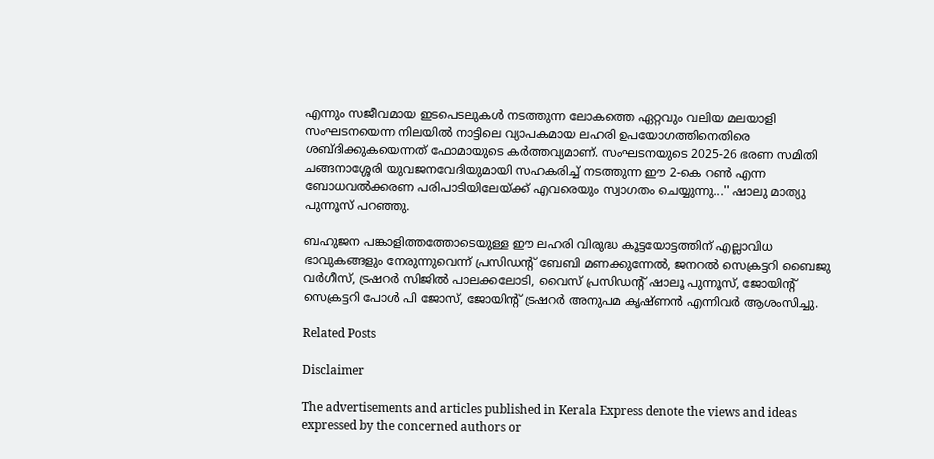എന്നും സജീവമായ ഇടപെടലുകള്‍ നടത്തുന്ന ലോകത്തെ ഏറ്റവും വലിയ മലയാളി സംഘടനയെന്ന നിലയില്‍ നാട്ടിലെ വ്യാപകമായ ലഹരി ഉപയോഗത്തിനെതിരെ ശബ്ദിക്കുകയെന്നത് ഫോമായുടെ കര്‍ത്തവ്യമാണ്. സംഘടനയുടെ 2025-26 ഭരണ സമിതി ചങ്ങനാശ്ശേരി യുവജനവേദിയുമായി സഹകരിച്ച് നടത്തുന്ന ഈ 2-കെ റണ്‍ എന്ന ബോധവല്‍ക്കരണ പരിപാടിയിലേയ്ക്ക് എവരെയും സ്വാഗതം ചെയ്യുന്നു...'' ഷാലു മാത്യു പുന്നൂസ് പറഞ്ഞു.

ബഹുജന പങ്കാളിത്തത്തോടെയുള്ള ഈ ലഹരി വിരുദ്ധ കൂട്ടയോട്ടത്തിന് എല്ലാവിധ ഭാവുകങ്ങളും നേരുന്നുവെന്ന് പ്രസിഡന്റ് ബേബി മണക്കുന്നേല്‍, ജനറല്‍ സെക്രട്ടറി ബൈജു വര്‍ഗീസ്, ട്രഷറര്‍ സിജില്‍ പാലക്കലോടി, വൈസ് പ്രസിഡന്റ് ഷാലൂ പുന്നൂസ്, ജോയിന്റ് സെക്രട്ടറി പോള്‍ പി ജോസ്, ജോയിന്റ് ട്രഷറര്‍ അനുപമ കൃഷ്ണന്‍ എന്നിവര്‍ ആശംസിച്ചു.

Related Posts

Disclaimer

The advertisements and articles published in Kerala Express denote the views and ideas expressed by the concerned authors or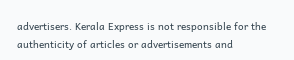advertisers. Kerala Express is not responsible for the authenticity of articles or advertisements and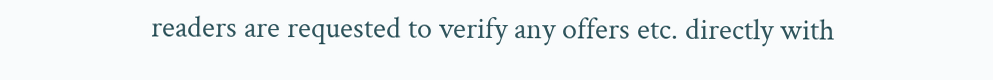readers are requested to verify any offers etc. directly with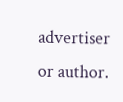advertiser or author.